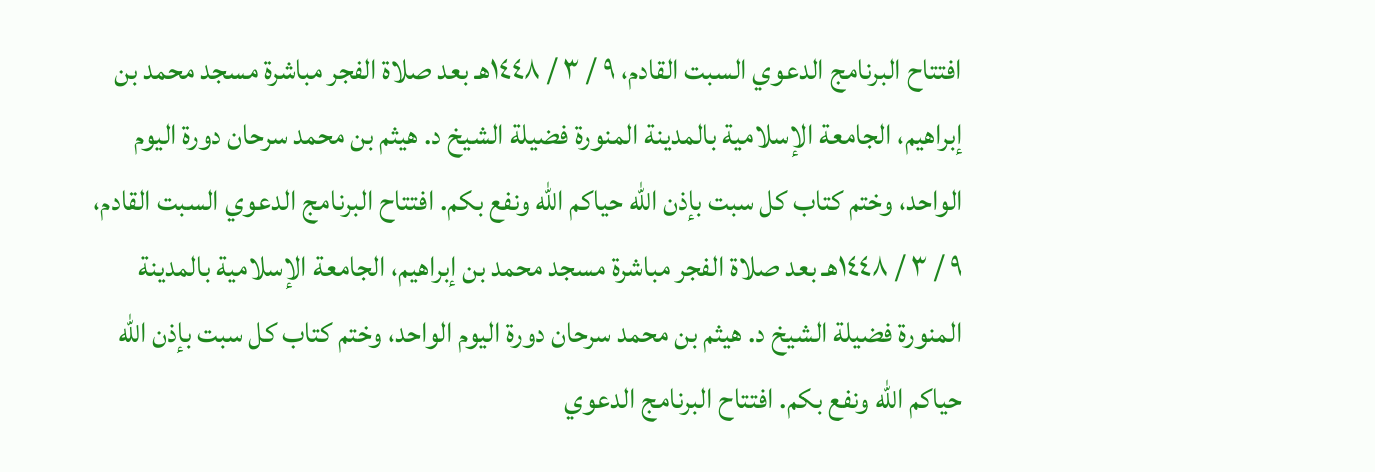افتتاح البرنامج الدعوي السبت القادم، ٩ / ٣ / ١٤٤٨هـ بعد صلاة الفجر مباشرة مسجد محمد بن إبراهيم، الجامعة الإسلامية بالمدينة المنورة فضيلة الشيخ د. هيثم بن محمد سرحان دورة اليوم الواحد، وختم كتاب كل سبت بإذن الله حياكم الله ونفع بكم. افتتاح البرنامج الدعوي السبت القادم، ٩ / ٣ / ١٤٤٨هـ بعد صلاة الفجر مباشرة مسجد محمد بن إبراهيم، الجامعة الإسلامية بالمدينة المنورة فضيلة الشيخ د. هيثم بن محمد سرحان دورة اليوم الواحد، وختم كتاب كل سبت بإذن الله حياكم الله ونفع بكم. افتتاح البرنامج الدعوي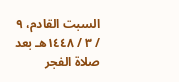السبت القادم، ٩ / ٣ / ١٤٤٨هـ بعد صلاة الفجر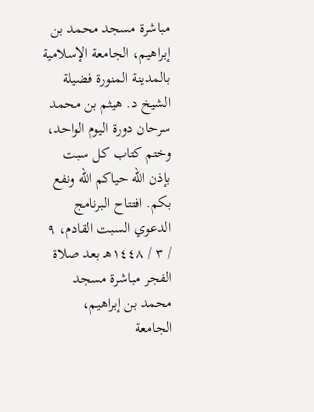مباشرة مسجد محمد بن إبراهيم، الجامعة الإسلامية بالمدينة المنورة فضيلة الشيخ د. هيثم بن محمد سرحان دورة اليوم الواحد، وختم كتاب كل سبت بإذن الله حياكم الله ونفع بكم. افتتاح البرنامج الدعوي السبت القادم، ٩ / ٣ / ١٤٤٨هـ بعد صلاة الفجر مباشرة مسجد محمد بن إبراهيم، الجامعة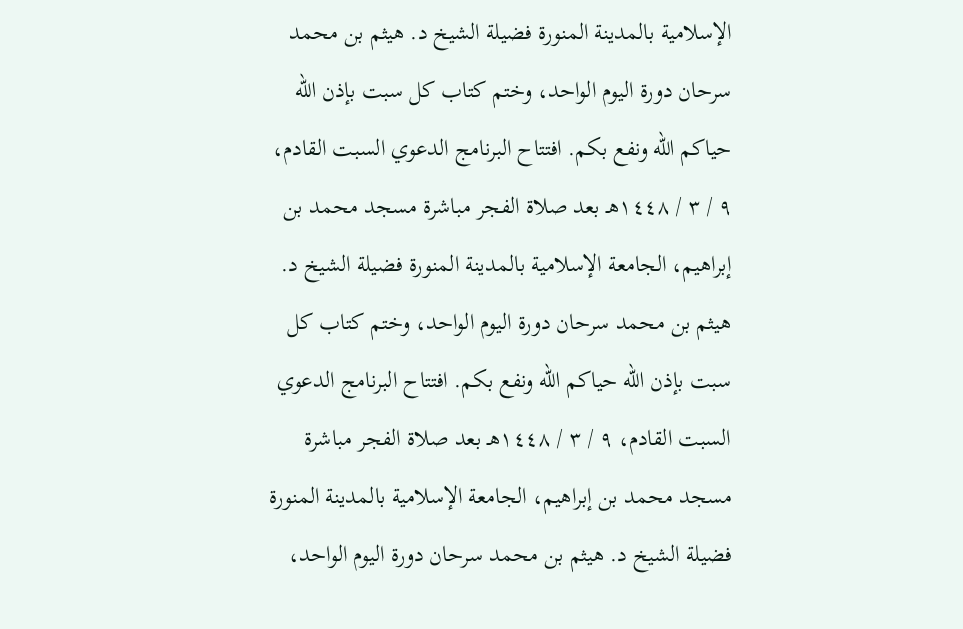الإسلامية بالمدينة المنورة فضيلة الشيخ د. هيثم بن محمد سرحان دورة اليوم الواحد، وختم كتاب كل سبت بإذن الله حياكم الله ونفع بكم. افتتاح البرنامج الدعوي السبت القادم، ٩ / ٣ / ١٤٤٨هـ بعد صلاة الفجر مباشرة مسجد محمد بن إبراهيم، الجامعة الإسلامية بالمدينة المنورة فضيلة الشيخ د. هيثم بن محمد سرحان دورة اليوم الواحد، وختم كتاب كل سبت بإذن الله حياكم الله ونفع بكم. افتتاح البرنامج الدعوي السبت القادم، ٩ / ٣ / ١٤٤٨هـ بعد صلاة الفجر مباشرة مسجد محمد بن إبراهيم، الجامعة الإسلامية بالمدينة المنورة فضيلة الشيخ د. هيثم بن محمد سرحان دورة اليوم الواحد،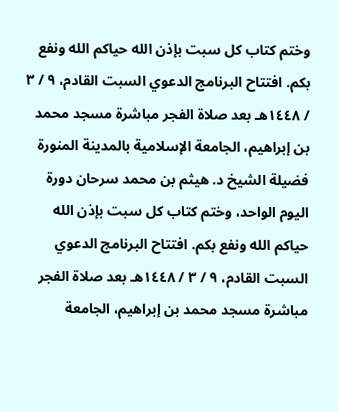وختم كتاب كل سبت بإذن الله حياكم الله ونفع بكم. افتتاح البرنامج الدعوي السبت القادم، ٩ / ٣ / ١٤٤٨هـ بعد صلاة الفجر مباشرة مسجد محمد بن إبراهيم، الجامعة الإسلامية بالمدينة المنورة فضيلة الشيخ د. هيثم بن محمد سرحان دورة اليوم الواحد، وختم كتاب كل سبت بإذن الله حياكم الله ونفع بكم. افتتاح البرنامج الدعوي السبت القادم، ٩ / ٣ / ١٤٤٨هـ بعد صلاة الفجر مباشرة مسجد محمد بن إبراهيم، الجامعة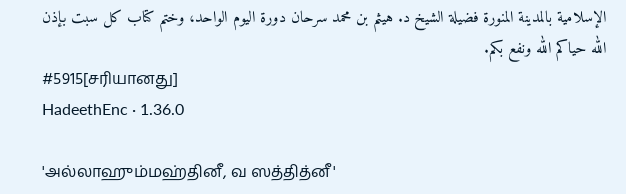الإسلامية بالمدينة المنورة فضيلة الشيخ د. هيثم بن محمد سرحان دورة اليوم الواحد، وختم كتاب كل سبت بإذن الله حياكم الله ونفع بكم.
#5915[சரியானது]
HadeethEnc · 1.36.0

'அல்லாஹும்மஹ்தினீ, வ ஸத்தித்னீ'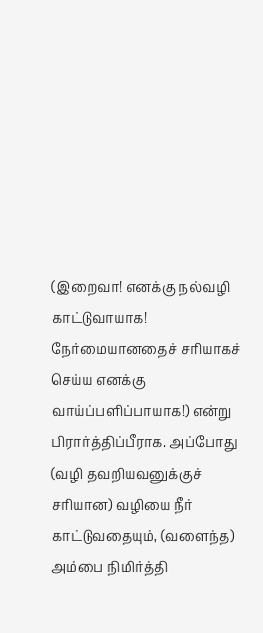(இறைவா! எனக்கு நல்வழி காட்டுவாயாக! நேர்மையானதைச் சரியாகச் செய்ய எனக்கு வாய்ப்பளிப்பாயாக!) என்று பிரார்த்திப்பீராக. அப்போது (வழி தவறியவனுக்குச் சரியான) வழியை நீர் காட்டுவதையும், (வளைந்த) அம்பை நிமிர்த்தி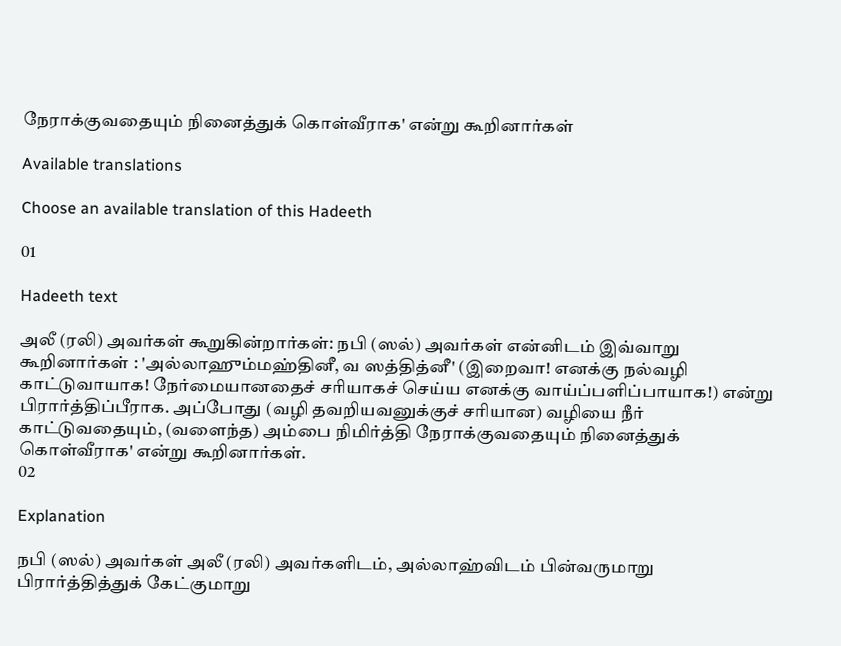நேராக்குவதையும் நினைத்துக் கொள்வீராக' என்று கூறினார்கள்

Available translations

Choose an available translation of this Hadeeth

01

Hadeeth text

அலீ (ரலி) அவர்கள் கூறுகின்றார்கள்: நபி (ஸல்) அவர்கள் என்னிடம் இவ்வாறு கூறினார்கள் : 'அல்லாஹும்மஹ்தினீ, வ ஸத்தித்னீ' (இறைவா! எனக்கு நல்வழி காட்டுவாயாக! நேர்மையானதைச் சரியாகச் செய்ய எனக்கு வாய்ப்பளிப்பாயாக!) என்று பிரார்த்திப்பீராக. அப்போது (வழி தவறியவனுக்குச் சரியான) வழியை நீர் காட்டுவதையும், (வளைந்த) அம்பை நிமிர்த்தி நேராக்குவதையும் நினைத்துக் கொள்வீராக' என்று கூறினார்கள்.
02

Explanation

நபி (ஸல்) அவர்கள் அலீ (ரலி) அவர்களிடம், அல்லாஹ்விடம் பின்வருமாறு பிரார்த்தித்துக் கேட்குமாறு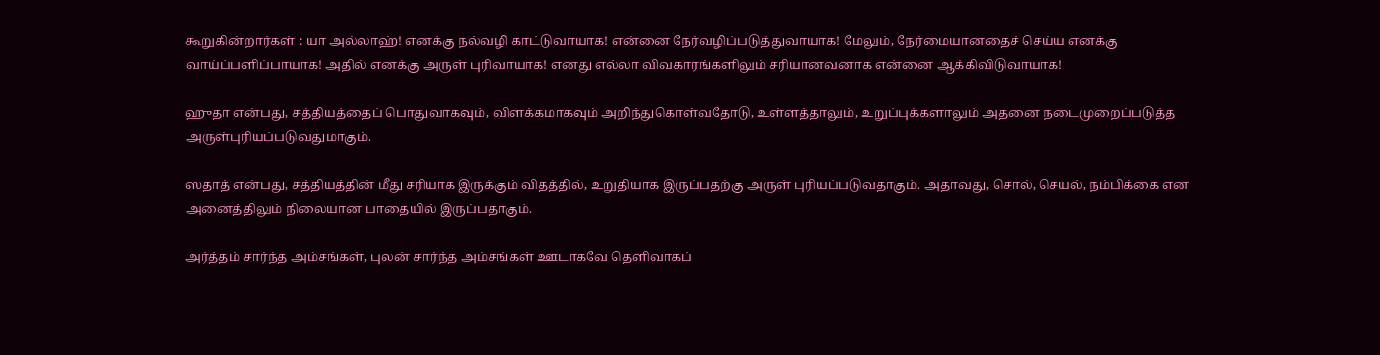கூறுகின்றார்கள் : யா அல்லாஹ்! எனக்கு நல்வழி காட்டுவாயாக! என்னை நேர்வழிப்படுத்துவாயாக! மேலும், நேர்மையானதைச் செய்ய எனக்கு வாய்ப்பளிப்பாயாக! அதில் எனக்கு அருள் புரிவாயாக! எனது எல்லா விவகாரங்களிலும் சரியானவனாக என்னை ஆக்கிவிடுவாயாக!

ஹுதா என்பது, சத்தியத்தைப் பொதுவாகவும், விளக்கமாகவும் அறிந்துகொள்வதோடு, உள்ளத்தாலும், உறுப்புக்களாலும் அதனை நடைமுறைப்படுத்த அருள்புரியப்படுவதுமாகும்.

ஸதாத் என்பது, சத்தியத்தின் மீது சரியாக இருக்கும் விதத்தில், உறுதியாக இருப்பதற்கு அருள் புரியப்படுவதாகும். அதாவது, சொல், செயல், நம்பிக்கை என அனைத்திலும் நிலையான பாதையில் இருப்பதாகும்.

அர்த்தம் சார்ந்த அம்சங்கள், புலன் சார்ந்த அம்சங்கள் ஊடாகவே தெளிவாகப்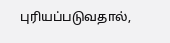புரியப்படுவதால்,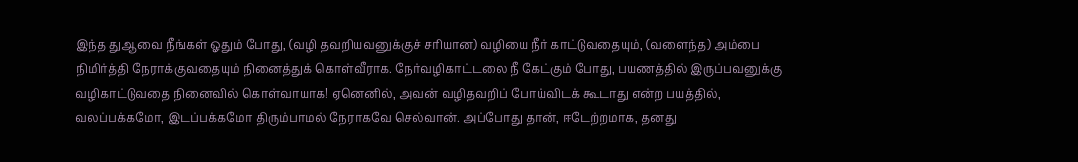இந்த துஆவை நீங்கள் ஓதும் போது, (வழி தவறியவனுக்குச் சரியான) வழியை நீர் காட்டுவதையும், (வளைந்த) அம்பை நிமிர்த்தி நேராக்குவதையும் நினைத்துக் கொள்வீராக. நேர்வழிகாட்டலை நீ கேட்கும் போது, பயணத்தில் இருப்பவனுக்கு வழிகாட்டுவதை நினைவில் கொள்வாயாக! ஏனெனில், அவன் வழிதவறிப் போய்விடக் கூடாது என்ற பயத்தில், வலப்பக்கமோ, இடப்பக்கமோ திரும்பாமல் நேராகவே செல்வான். அப்போது தான், ஈடேற்றமாக, தனது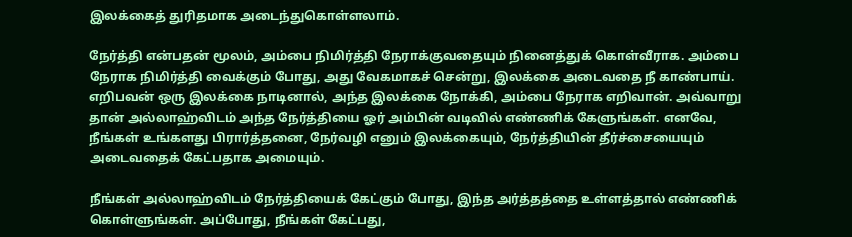இலக்கைத் துரிதமாக அடைந்துகொள்ளலாம்.

நேர்த்தி என்பதன் மூலம், அம்பை நிமிர்த்தி நேராக்குவதையும் நினைத்துக் கொள்வீராக. அம்பை நேராக நிமிர்த்தி வைக்கும் போது, அது வேகமாகச் சென்று, இலக்கை அடைவதை நீ காண்பாய். எறிபவன் ஒரு இலக்கை நாடினால், அந்த இலக்கை நோக்கி, அம்பை நேராக எறிவான். அவ்வாறு தான் அல்லாஹ்விடம் அந்த நேர்த்தியை ஓர் அம்பின் வடிவில் எண்ணிக் கேளுங்கள். எனவே, நீங்கள் உங்களது பிரார்த்தனை, நேர்வழி எனும் இலக்கையும், நேர்த்தியின் தீர்ச்சையையும் அடைவதைக் கேட்பதாக அமையும்.

நீங்கள் அல்லாஹ்விடம் நேர்த்தியைக் கேட்கும் போது, இந்த அர்த்தத்தை உள்ளத்தால் எண்ணிக் கொள்ளுங்கள். அப்போது, நீங்கள் கேட்பது,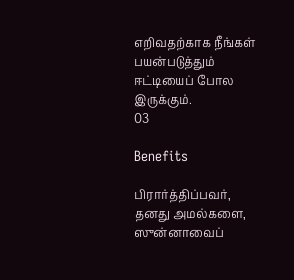எறிவதற்காக நீங்கள் பயன்படுத்தும் ஈட்டியைப் போல இருக்கும்.
03

Benefits

பிரார்த்திப்பவர், தனது அமல்களை, ஸுன்னாவைப்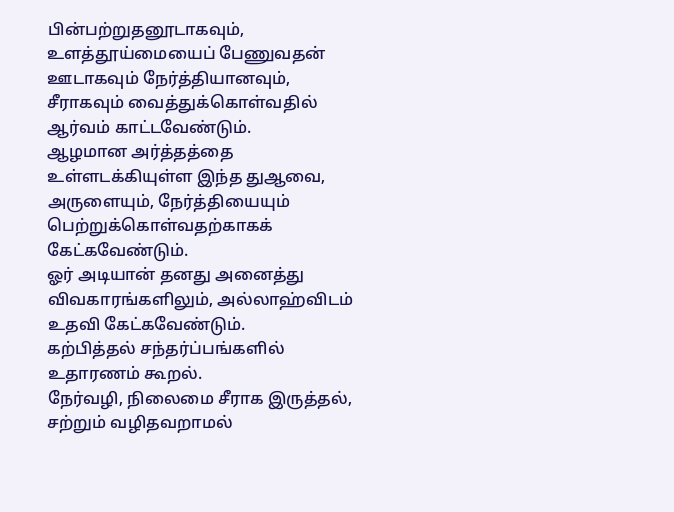பின்பற்றுதனூடாகவும், உளத்தூய்மையைப் பேணுவதன் ஊடாகவும் நேர்த்தியானவும், சீராகவும் வைத்துக்கொள்வதில் ஆர்வம் காட்டவேண்டும்.
ஆழமான அர்த்தத்தை உள்ளடக்கியுள்ள இந்த துஆவை, அருளையும், நேர்த்தியையும் பெற்றுக்கொள்வதற்காகக் கேட்கவேண்டும்.
ஓர் அடியான் தனது அனைத்து விவகாரங்களிலும், அல்லாஹ்விடம் உதவி கேட்கவேண்டும்.
கற்பித்தல் சந்தர்ப்பங்களில் உதாரணம் கூறல்.
நேர்வழி, நிலைமை சீராக இருத்தல், சற்றும் வழிதவறாமல்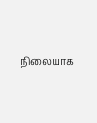நிலையாக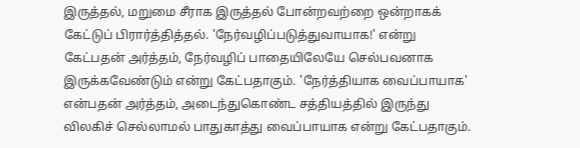இருத்தல், மறுமை சீராக இருத்தல் போன்றவற்றை ஒன்றாகக் கேட்டுப் பிரார்த்தித்தல். 'நேர்வழிப்படுத்துவாயாக!' என்று கேட்பதன் அர்த்தம், நேர்வழிப் பாதையிலேயே செல்பவனாக இருக்கவேண்டும் என்று கேட்பதாகும். 'நேர்த்தியாக வைப்பாயாக' என்பதன் அர்த்தம், அடைந்துகொண்ட சத்தியத்தில் இருந்து விலகிச் செல்லாமல் பாதுகாத்து வைப்பாயாக என்று கேட்பதாகும்.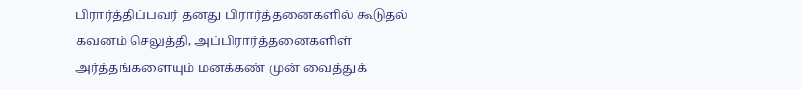பிரார்த்திப்பவர் தனது பிரார்த்தனைகளில் கூடுதல் கவனம் செலுத்தி, அப்பிரார்த்தனைகளிள் அர்த்தங்களையும் மனக்கண் முன் வைத்துக்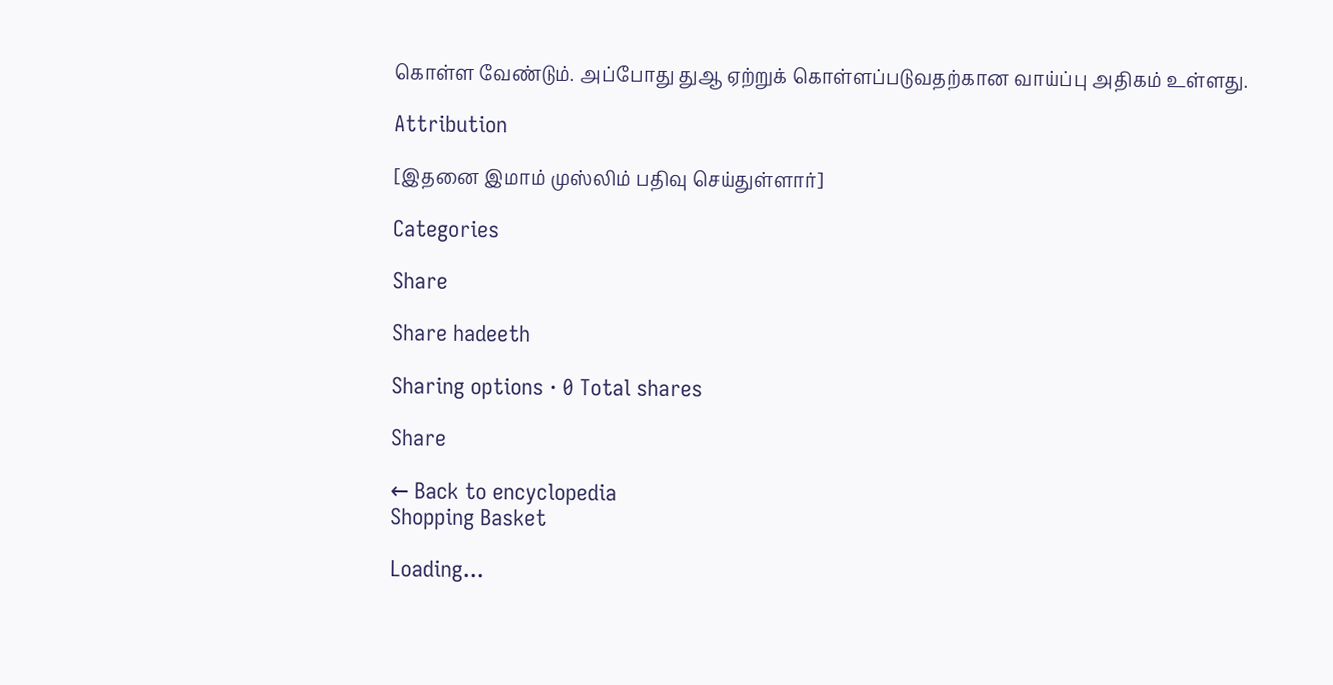கொள்ள வேண்டும். அப்போது துஆ ஏற்றுக் கொள்ளப்படுவதற்கான வாய்ப்பு அதிகம் உள்ளது.

Attribution

[இதனை இமாம் முஸ்லிம் பதிவு செய்துள்ளார்]

Categories

Share

Share hadeeth

Sharing options · 0 Total shares

Share

← Back to encyclopedia
Shopping Basket

Loading...